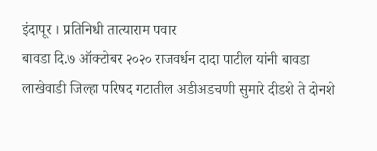इंदापूर । प्रतिनिधी तात्याराम पवार
बावडा दि.७ ऑक्टोबर २०२० राजवर्धन दादा पाटील यांनी बावडा लाखेवाडी जिल्हा परिषद गटातील अडीअडचणी सुमारे दीडशे ते दोनशे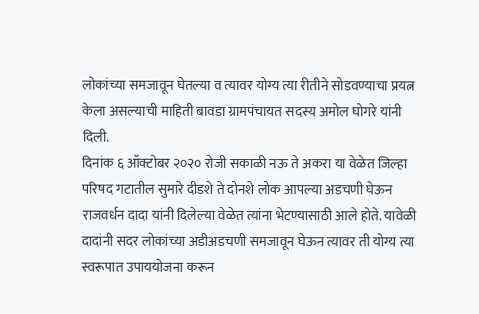लोकांच्या समजावून घेतल्या व त्यावर योग्य त्या रीतीने सोडवण्याचा प्रयत्न केला असल्याची माहिती बावडा ग्रामपंचायत सदस्य अमोल घोगरे यांनी दिली.
दिनांक ६ ऑक्टोबर २०२० रोजी सकाळी नऊ ते अकरा या वेळेत जिल्हा परिषद गटातील सुमारे दीडशे ते दोनशे लोक आपल्या अडचणी घेऊन राजवर्धन दादा यांनी दिलेल्या वेळेत त्यांना भेटण्यासाठी आले होते. यावेळी दादांनी सदर लोकांच्या अडीअडचणी समजावून घेऊन त्यावर ती योग्य त्या स्वरूपात उपाययोजना करून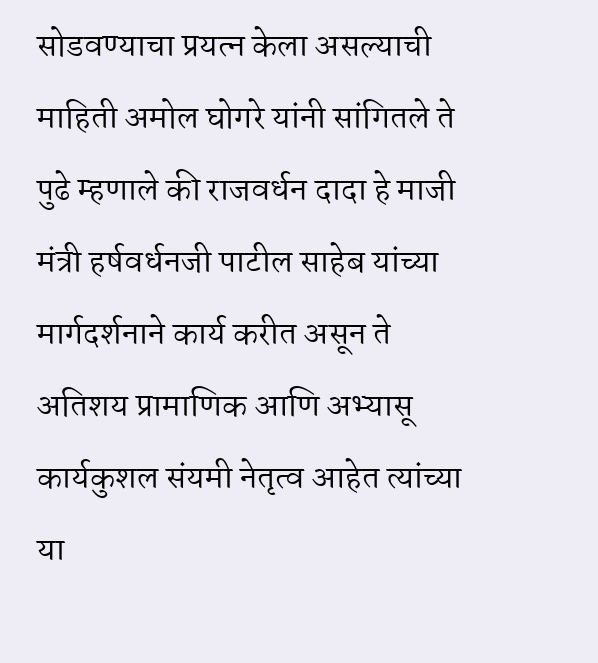सोडवण्याचा प्रयत्न केला असल्याची माहिती अमोल घोगरे यांनी सांगितले ते पुढे म्हणाले की राजवर्धन दादा हे माजी मंत्री हर्षवर्धनजी पाटील साहेब यांच्या मार्गदर्शनाने कार्य करीत असून ते अतिशय प्रामाणिक आणि अभ्यासू कार्यकुशल संयमी नेतृत्व आहेत त्यांच्या या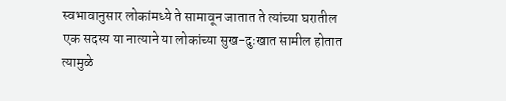स्वभावानुसार लोकांमध्ये ते सामावून जातात ते त्यांच्या घरातील एक सदस्य या नात्याने या लोकांच्या सुख-दुःखात सामील होतात त्यामुळे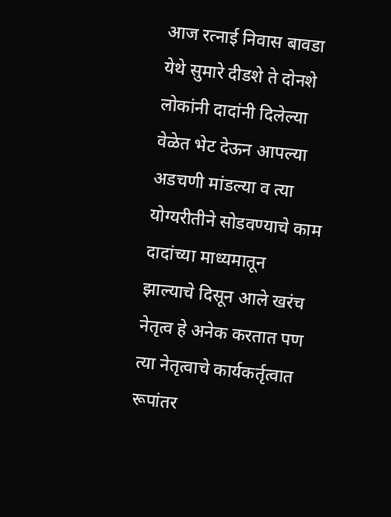आज रत्नाई निवास बावडा येथे सुमारे दीडशे ते दोनशे लोकांनी दादांनी दिलेल्या वेळेत भेट देऊन आपल्या अडचणी मांडल्या व त्या योग्यरीतीने सोडवण्याचे काम दादांच्या माध्यमातून झाल्याचे दिसून आले खरंच नेतृत्व हे अनेक करतात पण त्या नेतृत्वाचे कार्यकर्तृत्वात रूपांतर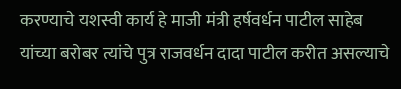करण्याचे यशस्वी कार्य हे माजी मंत्री हर्षवर्धन पाटील साहेब यांच्या बरोबर त्यांचे पुत्र राजवर्धन दादा पाटील करीत असल्याचे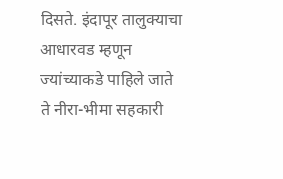दिसते. इंदापूर तालुक्याचा आधारवड म्हणून ज्यांच्याकडे पाहिले जाते ते नीरा-भीमा सहकारी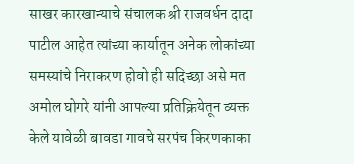साखर कारखान्याचे संचालक श्री राजवर्धन दादा पाटील आहेत त्यांच्या कार्यातून अनेक लोकांच्या समस्यांचे निराकरण होवो ही सदिच्छा असे मत अमोल घोगरे यांनी आपल्या प्रतिक्रियेतून व्यक्त केले यावेळी बावडा गावचे सरपंच किरणकाका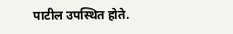पाटील उपस्थित होते.